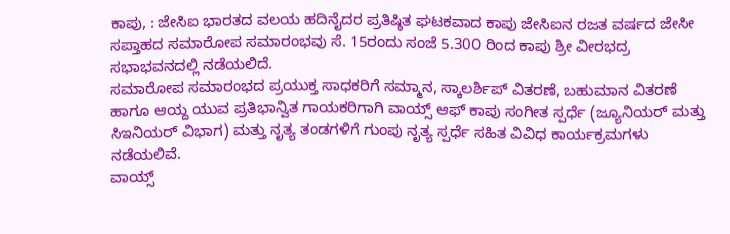ಕಾಪು, : ಜೇಸಿಐ ಭಾರತದ ವಲಯ ಹದಿನೈದರ ಪ್ರತಿಷ್ಠಿತ ಘಟಕವಾದ ಕಾಪು ಜೇಸಿಐನ ರಜತ ವರ್ಷದ ಜೇಸೀ ಸಪ್ತಾಹದ ಸಮಾರೋಪ ಸಮಾರಂಭವು ಸೆ. 15ರಂದು ಸಂಜೆ 5.30೦ ರಿಂದ ಕಾಪು ಶ್ರೀ ವೀರಭದ್ರ ಸಭಾಭವನದಲ್ಲಿ ನಡೆಯಲಿದೆ.
ಸಮಾರೋಪ ಸಮಾರಂಭದ ಪ್ರಯುಕ್ತ ಸಾಧಕರಿಗೆ ಸಮ್ಮಾನ, ಸ್ಕಾಲರ್ಶಿಪ್ ವಿತರಣೆ, ಬಹುಮಾನ ವಿತರಣೆ ಹಾಗೂ ಆಯ್ದ ಯುವ ಪ್ರತಿಭಾನ್ವಿತ ಗಾಯಕರಿಗಾಗಿ ವಾಯ್ಸ್ ಆಫ್ ಕಾಪು ಸಂಗೀತ ಸ್ಪರ್ಧೆ (ಜ್ಯೂನಿಯರ್ ಮತ್ತು ಸಿಇನಿಯರ್ ವಿಭಾಗ) ಮತ್ತು ನೃತ್ಯ ತಂಡಗಳಿಗೆ ಗುಂಪು ನೃತ್ಯ ಸ್ಪರ್ಧೆ ಸಹಿತ ವಿವಿಧ ಕಾರ್ಯಕ್ರಮಗಳು ನಡೆಯಲಿವೆ.
ವಾಯ್ಸ್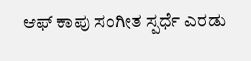ಆಫ್ ಕಾಪು ಸಂಗೀತ ಸ್ಪರ್ಧೆ ಎರಡು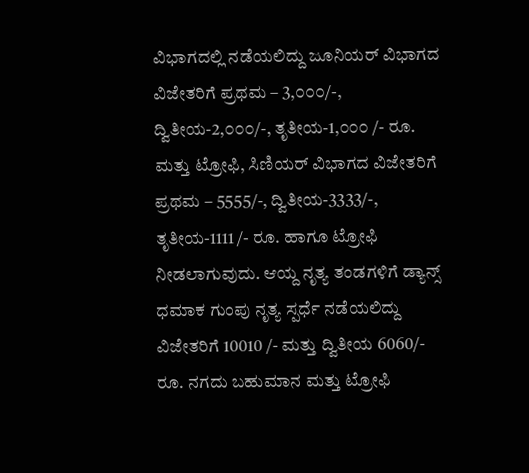ವಿಭಾಗದಲ್ಲಿ ನಡೆಯಲಿದ್ದು ಜೂನಿಯರ್ ವಿಭಾಗದ ವಿಜೇತರಿಗೆ ಪ್ರಥಮ – 3,೦೦೦/-, ದ್ವಿತೀಯ-2,೦೦೦/-, ತೃತೀಯ-1,೦೦೦ /- ರೂ. ಮತ್ತು ಟ್ರೋಫಿ, ಸಿಣಿಯರ್ ವಿಭಾಗದ ವಿಜೇತರಿಗೆ ಪ್ರಥಮ – 5555/-, ದ್ವಿತೀಯ-3333/-, ತೃತೀಯ-1111 /- ರೂ. ಹಾಗೂ ಟ್ರೋಫಿ ನೀಡಲಾಗುವುದು. ಆಯ್ದ ನೃತ್ಯ ತಂಡಗಳಿಗೆ ಡ್ಯಾನ್ಸ್ ಧಮಾಕ ಗುಂಪು ನೃತ್ಯ ಸ್ಪರ್ಧೆ ನಡೆಯಲಿದ್ದು ವಿಜೇತರಿಗೆ 10010 /- ಮತ್ತು ದ್ವಿತೀಯ 6060/- ರೂ. ನಗದು ಬಹುಮಾನ ಮತ್ತು ಟ್ರೋಫಿ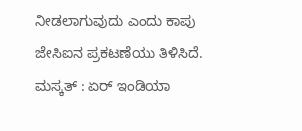ನೀಡಲಾಗುವುದು ಎಂದು ಕಾಪು ಜೇಸಿಐನ ಪ್ರಕಟಣೆಯು ತಿಳಿಸಿದೆ.
ಮಸ್ಕತ್ : ಏರ್ ಇಂಡಿಯಾ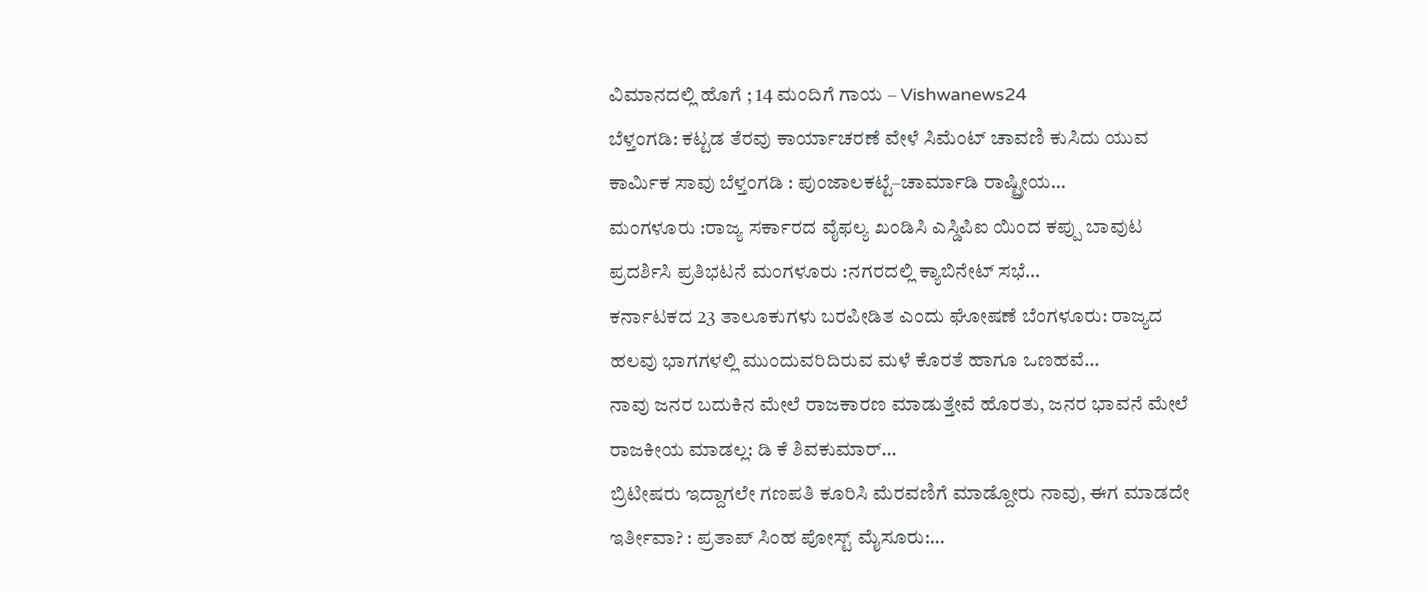ವಿಮಾನದಲ್ಲಿ ಹೊಗೆ ; 14 ಮಂದಿಗೆ ಗಾಯ – Vishwanews24
ಬೆಳ್ತಂಗಡಿ: ಕಟ್ಟಡ ತೆರವು ಕಾರ್ಯಾಚರಣೆ ವೇಳೆ ಸಿಮೆಂಟ್ ಚಾವಣಿ ಕುಸಿದು ಯುವ ಕಾರ್ಮಿಕ ಸಾವು ಬೆಳ್ತಂಗಡಿ : ಪುಂಜಾಲಕಟ್ಟೆ–ಚಾರ್ಮಾಡಿ ರಾಷ್ಟ್ರೀಯ…
ಮಂಗಳೂರು :ರಾಜ್ಯ ಸರ್ಕಾರದ ವೈಫಲ್ಯ ಖಂಡಿಸಿ ಎಸ್ಡಿಪಿಐ ಯಿಂದ ಕಪ್ಪು ಬಾವುಟ ಪ್ರದರ್ಶಿಸಿ ಪ್ರತಿಭಟನೆ ಮಂಗಳೂರು :ನಗರದಲ್ಲಿ ಕ್ಯಾಬಿನೇಟ್ ಸಭೆ…
ಕರ್ನಾಟಕದ 23 ತಾಲೂಕುಗಳು ಬರಪೀಡಿತ ಎಂದು ಘೋಷಣೆ ಬೆಂಗಳೂರು: ರಾಜ್ಯದ ಹಲವು ಭಾಗಗಳಲ್ಲಿ ಮುಂದುವರಿದಿರುವ ಮಳೆ ಕೊರತೆ ಹಾಗೂ ಒಣಹವೆ…
ನಾವು ಜನರ ಬದುಕಿನ ಮೇಲೆ ರಾಜಕಾರಣ ಮಾಡುತ್ತೇವೆ ಹೊರತು, ಜನರ ಭಾವನೆ ಮೇಲೆ ರಾಜಕೀಯ ಮಾಡಲ್ಲ: ಡಿ ಕೆ ಶಿವಕುಮಾರ್…
ಬ್ರಿಟೀಷರು ಇದ್ದಾಗಲೇ ಗಣಪತಿ ಕೂರಿಸಿ ಮೆರವಣಿಗೆ ಮಾಡ್ದೋರು ನಾವು, ಈಗ ಮಾಡದೇ ಇರ್ತೀವಾ? : ಪ್ರತಾಪ್ ಸಿಂಹ ಪೋಸ್ಟ್ ಮೈಸೂರು:…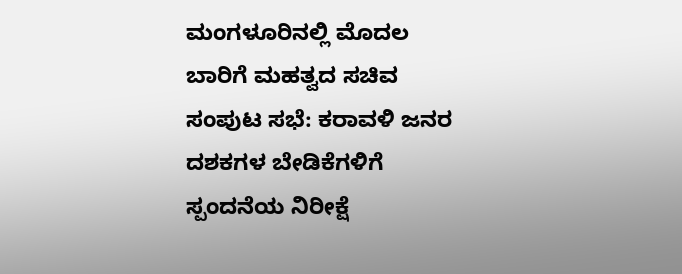ಮಂಗಳೂರಿನಲ್ಲಿ ಮೊದಲ ಬಾರಿಗೆ ಮಹತ್ವದ ಸಚಿವ ಸಂಪುಟ ಸಭೆ: ಕರಾವಳಿ ಜನರ ದಶಕಗಳ ಬೇಡಿಕೆಗಳಿಗೆ ಸ್ಪಂದನೆಯ ನಿರೀಕ್ಷೆ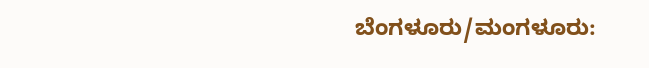ಬೆಂಗಳೂರು/ಮಂಗಳೂರು: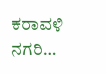ಕರಾವಳಿ ನಗರಿ…